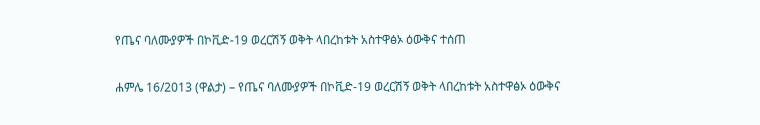የጤና ባለሙያዎች በኮቪድ-19 ወረርሽኝ ወቅት ላበረከቱት አስተዋፅኦ ዕውቅና ተሰጠ

ሐምሌ 16/2013 (ዋልታ) – የጤና ባለሙያዎች በኮቪድ-19 ወረርሽኝ ወቅት ላበረከቱት አስተዋፅኦ ዕውቅና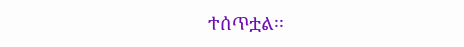ተሰጥቷል፡፡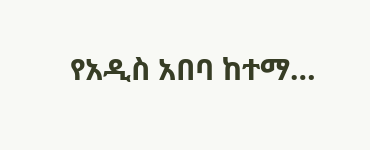የአዲስ አበባ ከተማ…